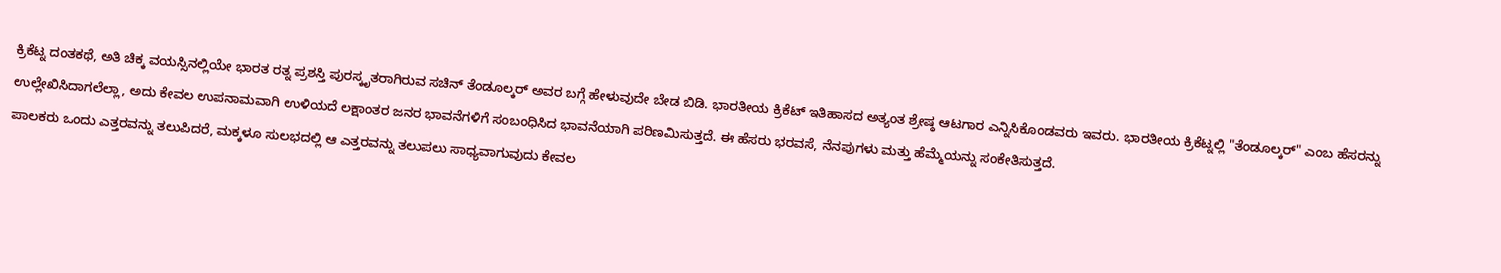ಕ್ರಿಕೆಟ್ನ ದಂತಕಥೆ, ಅತಿ ಚಿಕ್ಕ ವಯಸ್ಸಿನಲ್ಲಿಯೇ ಭಾರತ ರತ್ನ ಪ್ರಶಸ್ತಿ ಪುರಸ್ಕೃತರಾಗಿರುವ ಸಚಿನ್ ತೆಂಡೂಲ್ಕರ್ ಅವರ ಬಗ್ಗೆ ಹೇಳುವುದೇ ಬೇಡ ಬಿಡಿ. ಭಾರತೀಯ ಕ್ರಿಕೆಟ್ ಇತಿಹಾಸದ ಅತ್ಯಂತ ಶ್ರೇಷ್ಠ ಆಟಗಾರ ಎನ್ನಿಸಿಕೊಂಡವರು ಇವರು. ಭಾರತೀಯ ಕ್ರಿಕೆಟ್ನಲ್ಲಿ "ತೆಂಡೂಲ್ಕರ್" ಎಂಬ ಹೆಸರನ್ನು ಉಲ್ಲೇಖಿಸಿದಾಗಲೆಲ್ಲಾ, ಅದು ಕೇವಲ ಉಪನಾಮವಾಗಿ ಉಳಿಯದೆ ಲಕ್ಷಾಂತರ ಜನರ ಭಾವನೆಗಳಿಗೆ ಸಂಬಂಧಿಸಿದ ಭಾವನೆಯಾಗಿ ಪರಿಣಮಿಸುತ್ತದೆ. ಈ ಹೆಸರು ಭರವಸೆ, ನೆನಪುಗಳು ಮತ್ತು ಹೆಮ್ಮೆಯನ್ನು ಸಂಕೇತಿಸುತ್ತದೆ.
ಪಾಲಕರು ಒಂದು ಎತ್ತರವನ್ನು ತಲುಪಿದರೆ, ಮಕ್ಕಳೂ ಸುಲಭದಲ್ಲಿ ಆ ಎತ್ತರವನ್ನು ತಲುಪಲು ಸಾಧ್ಯವಾಗುವುದು ಕೇವಲ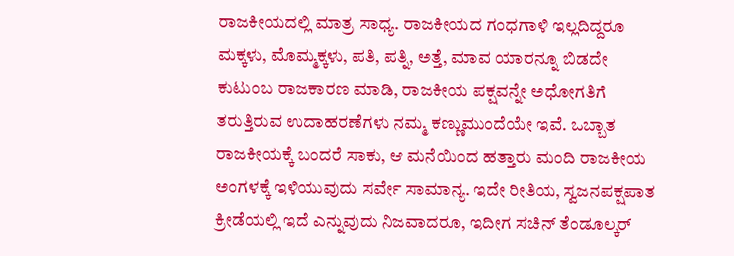ರಾಜಕೀಯದಲ್ಲಿ ಮಾತ್ರ ಸಾಧ್ಯ. ರಾಜಕೀಯದ ಗಂಧಗಾಳಿ ಇಲ್ಲದಿದ್ದರೂ ಮಕ್ಕಳು, ಮೊಮ್ಮಕ್ಕಳು, ಪತಿ, ಪತ್ನಿ, ಅತ್ತೆ, ಮಾವ ಯಾರನ್ನೂ ಬಿಡದೇ ಕುಟುಂಬ ರಾಜಕಾರಣ ಮಾಡಿ, ರಾಜಕೀಯ ಪಕ್ಷವನ್ನೇ ಅಧೋಗತಿಗೆ ತರುತ್ತಿರುವ ಉದಾಹರಣೆಗಳು ನಮ್ಮ ಕಣ್ಣುಮುಂದೆಯೇ ಇವೆ. ಒಬ್ಬಾತ ರಾಜಕೀಯಕ್ಕೆ ಬಂದರೆ ಸಾಕು, ಆ ಮನೆಯಿಂದ ಹತ್ತಾರು ಮಂದಿ ರಾಜಕೀಯ ಅಂಗಳಕ್ಕೆ ಇಳಿಯುವುದು ಸರ್ವೇ ಸಾಮಾನ್ಯ. ಇದೇ ರೀತಿಯ, ಸ್ವಜನಪಕ್ಷಪಾತ ಕ್ರೀಡೆಯಲ್ಲಿ ಇದೆ ಎನ್ನುವುದು ನಿಜವಾದರೂ, ಇದೀಗ ಸಚಿನ್ ತೆಂಡೂಲ್ಕರ್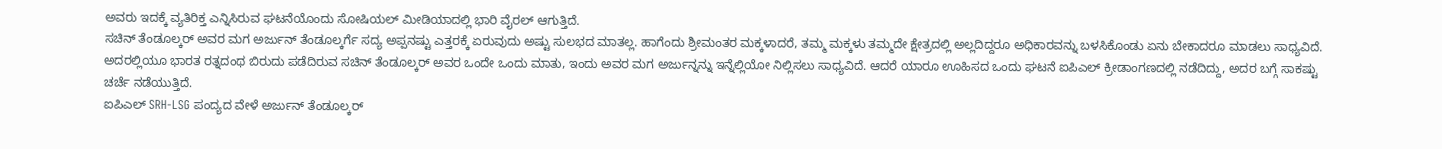ಅವರು ಇದಕ್ಕೆ ವ್ಯತಿರಿಕ್ತ ಎನ್ನಿಸಿರುವ ಘಟನೆಯೊಂದು ಸೋಷಿಯಲ್ ಮೀಡಿಯಾದಲ್ಲಿ ಭಾರಿ ವೈರಲ್ ಆಗುತ್ತಿದೆ.
ಸಚಿನ್ ತೆಂಡೂಲ್ಕರ್ ಅವರ ಮಗ ಅರ್ಜುನ್ ತೆಂಡೂಲ್ಕರ್ಗೆ ಸದ್ಯ ಅಪ್ಪನಷ್ಟು ಎತ್ತರಕ್ಕೆ ಏರುವುದು ಅಷ್ಟು ಸುಲಭದ ಮಾತಲ್ಲ. ಹಾಗೆಂದು ಶ್ರೀಮಂತರ ಮಕ್ಕಳಾದರೆ, ತಮ್ಮ ಮಕ್ಕಳು ತಮ್ಮದೇ ಕ್ಷೇತ್ರದಲ್ಲಿ ಅಲ್ಲದಿದ್ದರೂ ಅಧಿಕಾರವನ್ನು ಬಳಸಿಕೊಂಡು ಏನು ಬೇಕಾದರೂ ಮಾಡಲು ಸಾಧ್ಯವಿದೆ. ಅದರಲ್ಲಿಯೂ ಭಾರತ ರತ್ನದಂಥ ಬಿರುದು ಪಡೆದಿರುವ ಸಚಿನ್ ತೆಂಡೂಲ್ಕರ್ ಅವರ ಒಂದೇ ಒಂದು ಮಾತು, ಇಂದು ಅವರ ಮಗ ಅರ್ಜುನ್ನನ್ನು ಇನ್ನೆಲ್ಲಿಯೋ ನಿಲ್ಲಿಸಲು ಸಾಧ್ಯವಿದೆ. ಆದರೆ ಯಾರೂ ಊಹಿಸದ ಒಂದು ಘಟನೆ ಐಪಿಎಲ್ ಕ್ರೀಡಾಂಗಣದಲ್ಲಿ ನಡೆದಿದ್ದು, ಅದರ ಬಗ್ಗೆ ಸಾಕಷ್ಟು ಚರ್ಚೆ ನಡೆಯುತ್ತಿದೆ.
ಐಪಿಎಲ್ SRH-LSG ಪಂದ್ಯದ ವೇಳೆ ಅರ್ಜುನ್ ತೆಂಡೂಲ್ಕರ್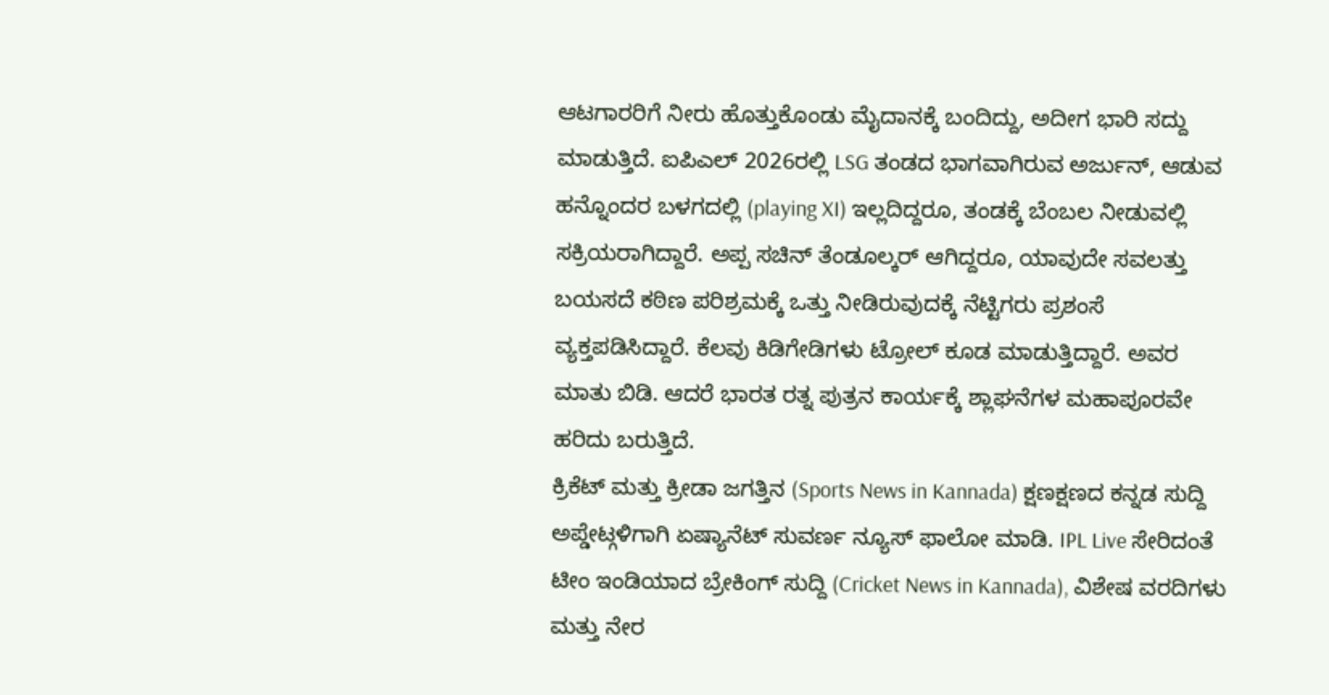ಆಟಗಾರರಿಗೆ ನೀರು ಹೊತ್ತುಕೊಂಡು ಮೈದಾನಕ್ಕೆ ಬಂದಿದ್ದು, ಅದೀಗ ಭಾರಿ ಸದ್ದು ಮಾಡುತ್ತಿದೆ. ಐಪಿಎಲ್ 2026ರಲ್ಲಿ LSG ತಂಡದ ಭಾಗವಾಗಿರುವ ಅರ್ಜುನ್, ಆಡುವ ಹನ್ನೊಂದರ ಬಳಗದಲ್ಲಿ (playing XI) ಇಲ್ಲದಿದ್ದರೂ, ತಂಡಕ್ಕೆ ಬೆಂಬಲ ನೀಡುವಲ್ಲಿ ಸಕ್ರಿಯರಾಗಿದ್ದಾರೆ. ಅಪ್ಪ ಸಚಿನ್ ತೆಂಡೂಲ್ಕರ್ ಆಗಿದ್ದರೂ, ಯಾವುದೇ ಸವಲತ್ತು ಬಯಸದೆ ಕಠಿಣ ಪರಿಶ್ರಮಕ್ಕೆ ಒತ್ತು ನೀಡಿರುವುದಕ್ಕೆ ನೆಟ್ಟಿಗರು ಪ್ರಶಂಸೆ ವ್ಯಕ್ತಪಡಿಸಿದ್ದಾರೆ. ಕೆಲವು ಕಿಡಿಗೇಡಿಗಳು ಟ್ರೋಲ್ ಕೂಡ ಮಾಡುತ್ತಿದ್ದಾರೆ. ಅವರ ಮಾತು ಬಿಡಿ. ಆದರೆ ಭಾರತ ರತ್ನ ಪುತ್ರನ ಕಾರ್ಯಕ್ಕೆ ಶ್ಲಾಘನೆಗಳ ಮಹಾಪೂರವೇ ಹರಿದು ಬರುತ್ತಿದೆ.
ಕ್ರಿಕೆಟ್ ಮತ್ತು ಕ್ರೀಡಾ ಜಗತ್ತಿನ (Sports News in Kannada) ಕ್ಷಣಕ್ಷಣದ ಕನ್ನಡ ಸುದ್ದಿ ಅಪ್ಡೇಟ್ಗಳಿಗಾಗಿ ಏಷ್ಯಾನೆಟ್ ಸುವರ್ಣ ನ್ಯೂಸ್ ಫಾಲೋ ಮಾಡಿ. IPL Live ಸೇರಿದಂತೆ ಟೀಂ ಇಂಡಿಯಾದ ಬ್ರೇಕಿಂಗ್ ಸುದ್ದಿ (Cricket News in Kannada), ವಿಶೇಷ ವರದಿಗಳು ಮತ್ತು ನೇರ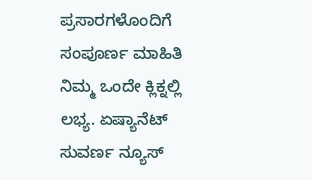ಪ್ರಸಾರಗಳೊಂದಿಗೆ ಸಂಪೂರ್ಣ ಮಾಹಿತಿ ನಿಮ್ಮ ಒಂದೇ ಕ್ಲಿಕ್ನಲ್ಲಿ ಲಭ್ಯ. ಏಷ್ಯಾನೆಟ್ ಸುವರ್ಣ ನ್ಯೂಸ್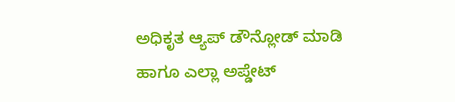ಅಧಿಕೃತ ಆ್ಯಪ್ ಡೌನ್ಲೋಡ್ ಮಾಡಿ ಹಾಗೂ ಎಲ್ಲಾ ಅಪ್ಡೇಟ್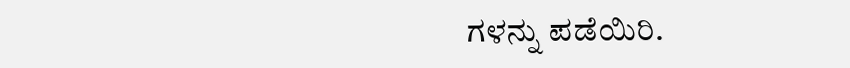ಗಳನ್ನು ಪಡೆಯಿರಿ.